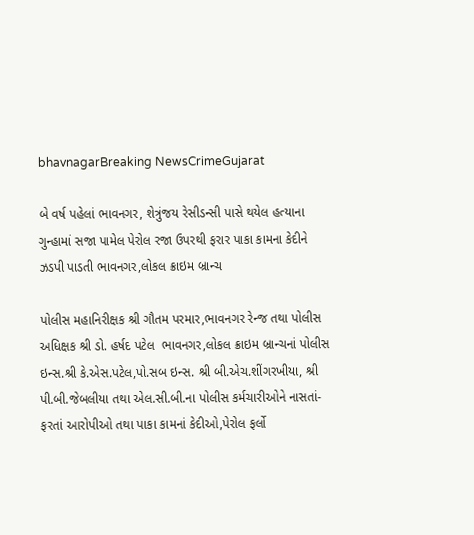bhavnagarBreaking NewsCrimeGujarat

બે વર્ષ પહેલાં ભાવનગર, શેત્રુંજય રેસીડન્સી પાસે થયેલ હત્યાના ગુન્હામાં સજા પામેલ પેરોલ રજા ઉપરથી ફરાર પાકા કામના કેદીને ઝડપી પાડતી ભાવનગર,લોકલ ક્રાઇમ બ્રાન્ચ

પોલીસ મહાનિરીક્ષક શ્રી ગૌતમ પરમાર,ભાવનગર રેન્જ તથા પોલીસ અધિક્ષક શ્રી ડો. હર્ષદ પટેલ  ભાવનગર,લોકલ ક્રાઇમ બ્રાન્ચનાં પોલીસ ઇન્સ.શ્રી કે.એસ.પટેલ,પો.સબ ઇન્સ. શ્રી બી.એચ.શીંગરખીયા, શ્રી પી.બી.જેબલીયા તથા એલ.સી.બી.ના પોલીસ કર્મચારીઓને નાસતાં-ફરતાં આરોપીઓ તથા પાકા કામનાં કેદીઓ,પેરોલ ફર્લો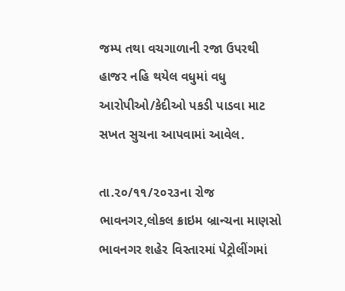જમ્પ તથા વચગાળાની રજા ઉપરથી હાજર નહિ થયેલ વધુમાં વધુ આરોપીઓ/કેદીઓ પકડી પાડવા માટ સખત સુચના આપવામાં આવેલ.

તા.૨૦/૧૧/૨૦૨૩ના રોજ ભાવનગર,લોકલ ક્રાઇમ બ્રાન્ચના માણસો ભાવનગર શહેર વિસ્તારમાં પેટ્રોલીંગમાં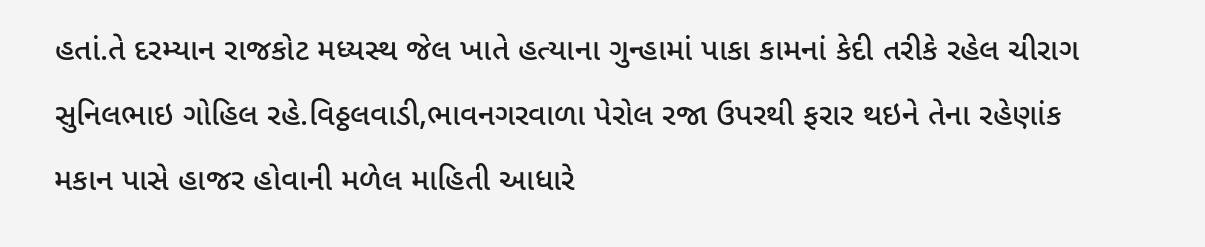હતાં.તે દરમ્યાન રાજકોટ મધ્યસ્થ જેલ ખાતે હત્યાના ગુન્હામાં પાકા કામનાં કેદી તરીકે રહેલ ચીરાગ સુનિલભાઇ ગોહિલ રહે.વિઠ્ઠલવાડી,ભાવનગરવાળા પેરોલ રજા ઉપરથી ફરાર થઇને તેના રહેણાંક મકાન પાસે હાજર હોવાની મળેલ માહિતી આધારે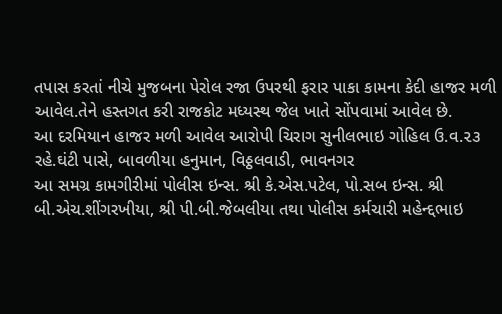તપાસ કરતાં નીચે મુજબના પેરોલ રજા ઉપરથી ફરાર પાકા કામના કેદી હાજર મળી આવેલ.તેને હસ્તગત કરી રાજકોટ મધ્યસ્થ જેલ ખાતે સોંપવામાં આવેલ છે.
આ દરમિયાન હાજર મળી આવેલ આરોપી ચિરાગ સુનીલભાઇ ગોહિલ ઉ.વ.૨૩ રહે.ઘંટી પાસે, બાવળીયા હનુમાન, વિઠ્ઠલવાડી, ભાવનગર
આ સમગ્ર કામગીરીમાં પોલીસ ઇન્સ. શ્રી કે.એસ.પટેલ, પો.સબ ઇન્સ. શ્રી બી.એચ.શીંગરખીયા, શ્રી પી.બી.જેબલીયા તથા પોલીસ કર્મચારી મહેન્દ્દભાઇ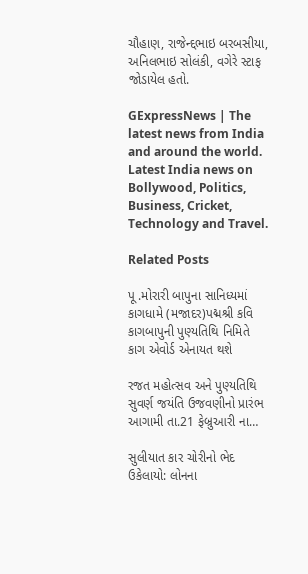ચૌહાણ, રાજેન્દ્દભાઇ બરબસીયા, અનિલભાઇ સોલંકી, વગેરે સ્ટાફ જોડાયેલ હતો.

GExpressNews | The latest news from India and around the world. Latest India news on Bollywood, Politics, Business, Cricket, Technology and Travel.

Related Posts

પૂ .મોરારી બાપુના સાનિધ્યમાં કાગધામે (મજાદર)પદ્મશ્રી કવિ કાગબાપુની પુણ્યતિથિ નિમિતે કાગ એવોર્ડ એનાયત થશે

રજત મહોત્સવ અને પુણ્યતિથિ સુવર્ણ જયંતિ ઉજવણીનો પ્રારંભ આગામી તા.21 ફેબ્રુઆરી ના…

સુલીયાત કાર ચોરીનો ભેદ ઉકેલાયો: લોનના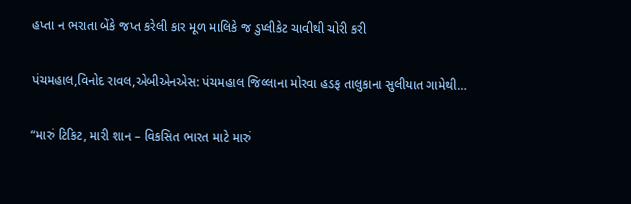હપ્તા ન ભરાતા બેંકે જપ્ત કરેલી કાર મૂળ માલિકે જ ડુપ્લીકેટ ચાવીથી ચોરી કરી

પંચમહાલ,વિનોદ રાવલ,એબીએનએસ: પંચમહાલ જિલ્લાના મોરવા હડફ તાલુકાના સુલીયાત ગામેથી…

“મારું ટિકિટ, મારી શાન – વિકસિત ભારત માટે મારું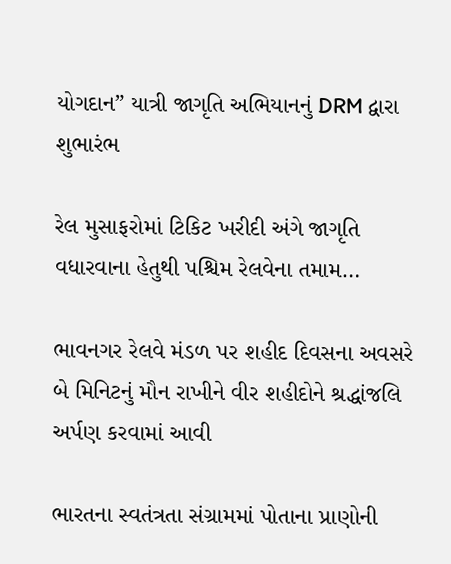યોગદાન” યાત્રી જાગૃતિ અભિયાનનું DRM દ્વારા શુભારંભ

રેલ મુસાફરોમાં ટિકિટ ખરીદી અંગે જાગૃતિ વધારવાના હેતુથી પશ્ચિમ રેલવેના તમામ…

ભાવનગર રેલવે મંડળ પર શહીદ દિવસના અવસરે બે મિનિટનું મૌન રાખીને વીર શહીદોને શ્રદ્ધાંજલિ અર્પણ કરવામાં આવી

ભારતના સ્વતંત્રતા સંગ્રામમાં પોતાના પ્રાણોની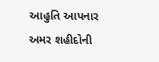આહુતિ આપનાર અમર શહીદોની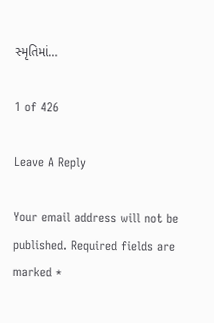સ્મૃતિમાં…

1 of 426

Leave A Reply

Your email address will not be published. Required fields are marked *